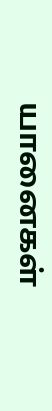யானைகள்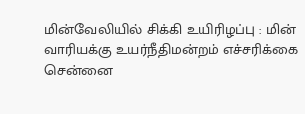மின்வேலியில் சிக்கி உயிரிழப்பு : மின் வாரியக்கு உயர்நீதிமன்றம் எச்சரிக்கை
சென்னை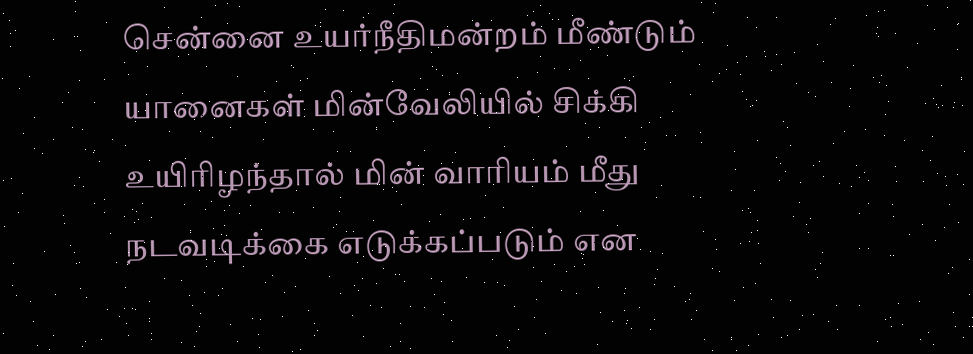சென்னை உயர்நீதிமன்றம் மீண்டும் யானைகள் மின்வேலியில் சிக்கி உயிரிழந்தால் மின் வாரியம் மீது நடவடிக்கை எடுக்கப்படும் என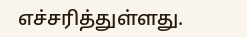எச்சரித்துள்ளது.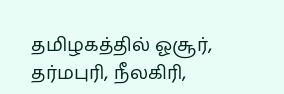தமிழகத்தில் ஓசூர், தர்மபுரி, நீலகிரி,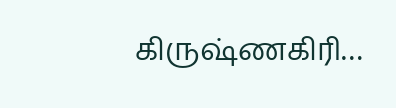கிருஷ்ணகிரி…